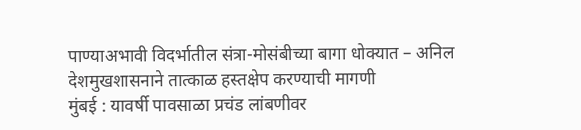पाण्याअभावी विदर्भातील संत्रा-मोसंबीच्या बागा धोक्यात – अनिल देशमुखशासनाने तात्काळ हस्तक्षेप करण्याची मागणी
मुंबई : यावर्षी पावसाळा प्रचंड लांबणीवर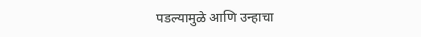पडल्यामुळे आणि उन्हाचा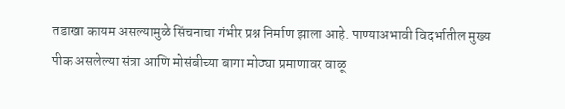तडाखा कायम असल्यामुळे सिंचनाचा गंभीर प्रश्न निर्माण झाला आहे. पाण्याअभावी विदर्भातील मुख्य पीक असलेल्या संत्रा आणि मोसंबीच्या बागा मोठ्या प्रमाणावर वाळू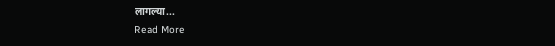लागल्या...
Read More